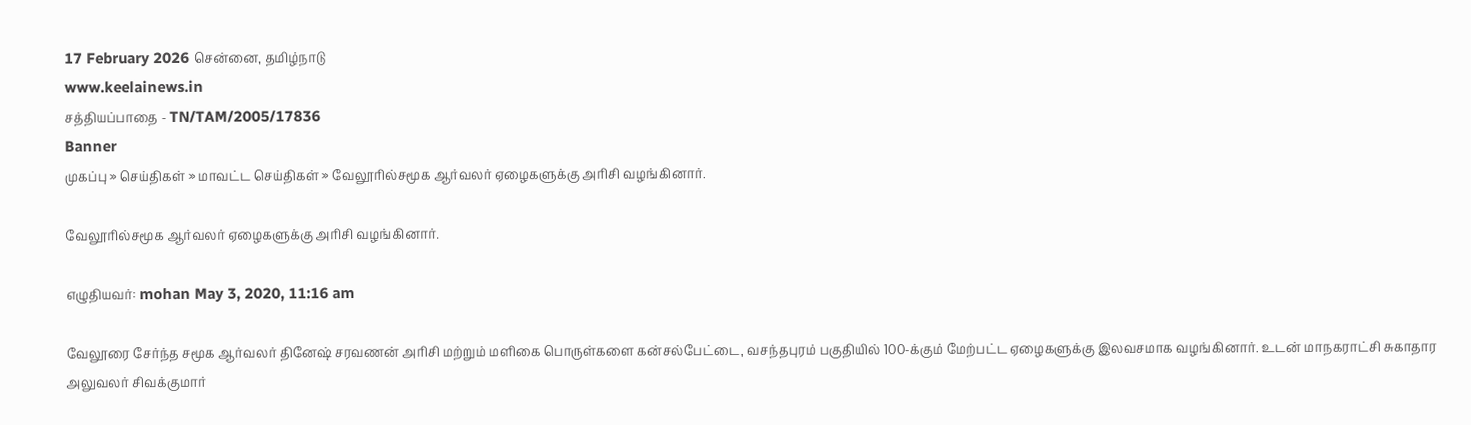17 February 2026 சென்னை, தமிழ்நாடு
www.keelainews.in
சத்தியப்பாதை - TN/TAM/2005/17836
Banner
முகப்பு » செய்திகள் » மாவட்ட செய்திகள் » வேலூரில்சமூக ஆர்வலர் ஏழைகளுக்கு அரிசி வழங்கினார்.

வேலூரில்சமூக ஆர்வலர் ஏழைகளுக்கு அரிசி வழங்கினார்.

எழுதியவர்: mohan May 3, 2020, 11:16 am

வேலூரை சேர்ந்த சமூக ஆர்வலர் தினேஷ் சரவணன் அரிசி மற்றும் மளிகை பொருள்களை கன்சல்பேட்டை, வசந்தபுரம் பகுதியில் 100-க்கும் மேற்பட்ட ஏழைகளுக்கு இலவசமாக வழங்கினார். உடன் மாநகராட்சி சுகாதார அலுவலர் சிவக்குமார்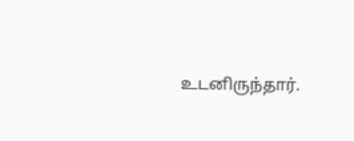உடனிருந்தார்.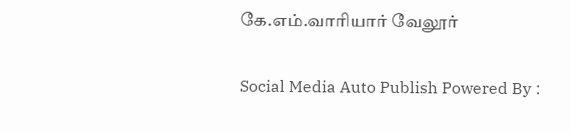கே.எம்.வாரியார் வேலூர்

Social Media Auto Publish Powered By :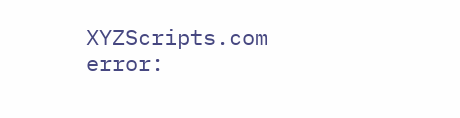XYZScripts.com
error: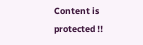Content is protected !!